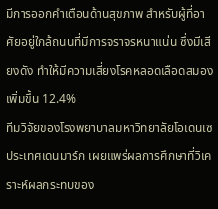มีการออกคำเตือนด้านสุขภาพ สำหรับผู้ที่อาศัยอยู่ใกล้ถนนที่มีการจราจรหนาแน่น ซึ่งมีเสียงดัง ทำให้มีความเสี่ยงโรคหลอดเลือดสมองเพิ่มขึ้น 12.4%
ทีมวิจัยของโรงพยาบาลมหาวิทยาลัยโอเดนเซ ประเทศเดนมาร์ก เผยแพร่ผลการศึกษาที่วิเคราะห์ผลกระทบของ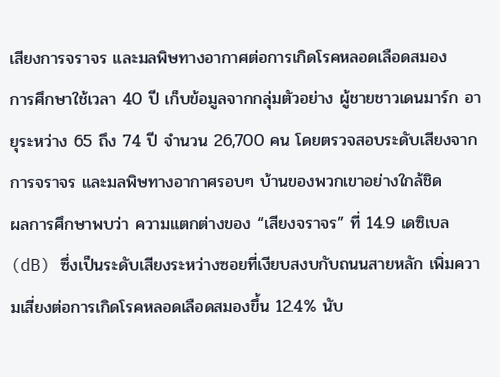เสียงการจราจร และมลพิษทางอากาศต่อการเกิดโรคหลอดเลือดสมอง
การศึกษาใช้เวลา 40 ปี เก็บข้อมูลจากกลุ่มตัวอย่าง ผู้ชายชาวเดนมาร์ก อายุระหว่าง 65 ถึง 74 ปี จำนวน 26,700 คน โดยตรวจสอบระดับเสียงจากการจราจร และมลพิษทางอากาศรอบๆ บ้านของพวกเขาอย่างใกล้ชิด
ผลการศึกษาพบว่า ความแตกต่างของ “เสียงจราจร” ที่ 14.9 เดซิเบล (dB) ซึ่งเป็นระดับเสียงระหว่างซอยที่เงียบสงบกับถนนสายหลัก เพิ่มความเสี่ยงต่อการเกิดโรคหลอดเลือดสมองขึ้น 12.4% นับ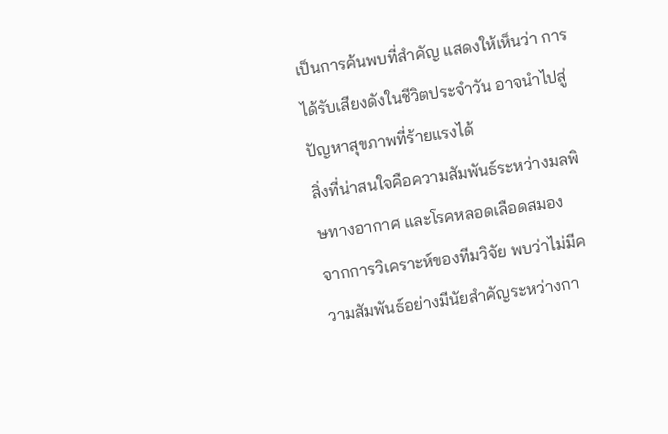เป็นการค้นพบที่สำคัญ แสดงให้เห็นว่า การได้รับเสียงดังในชีวิตประจำวัน อาจนำไปสู่ปัญหาสุขภาพที่ร้ายแรงได้
สิ่งที่น่าสนใจคือความสัมพันธ์ระหว่างมลพิษทางอากาศ และโรคหลอดเลือดสมอง
จากการวิเคราะห์ของทีมวิจัย พบว่าไม่มีความสัมพันธ์อย่างมีนัยสำคัญระหว่างกา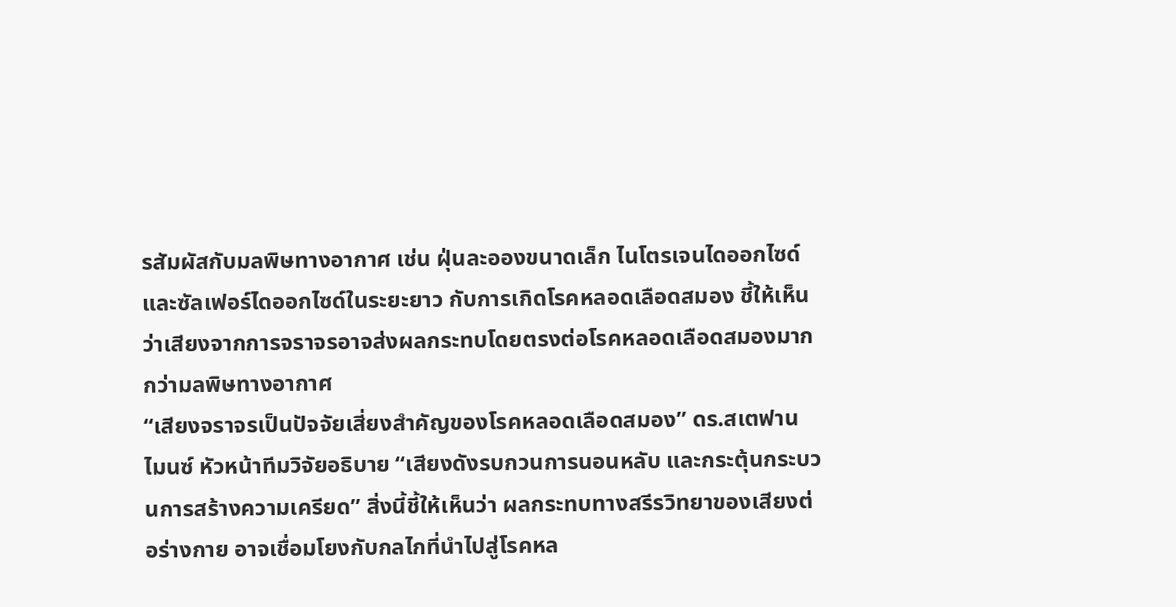รสัมผัสกับมลพิษทางอากาศ เช่น ฝุ่นละอองขนาดเล็ก ไนโตรเจนไดออกไซด์ และซัลเฟอร์ไดออกไซด์ในระยะยาว กับการเกิดโรคหลอดเลือดสมอง ชี้ให้เห็นว่าเสียงจากการจราจรอาจส่งผลกระทบโดยตรงต่อโรคหลอดเลือดสมองมากกว่ามลพิษทางอากาศ
“เสียงจราจรเป็นปัจจัยเสี่ยงสำคัญของโรคหลอดเลือดสมอง” ดร.สเตฟาน ไมนซ์ หัวหน้าทีมวิจัยอธิบาย “เสียงดังรบกวนการนอนหลับ และกระตุ้นกระบวนการสร้างความเครียด” สิ่งนี้ชี้ให้เห็นว่า ผลกระทบทางสรีรวิทยาของเสียงต่อร่างกาย อาจเชื่อมโยงกับกลไกที่นำไปสู่โรคหล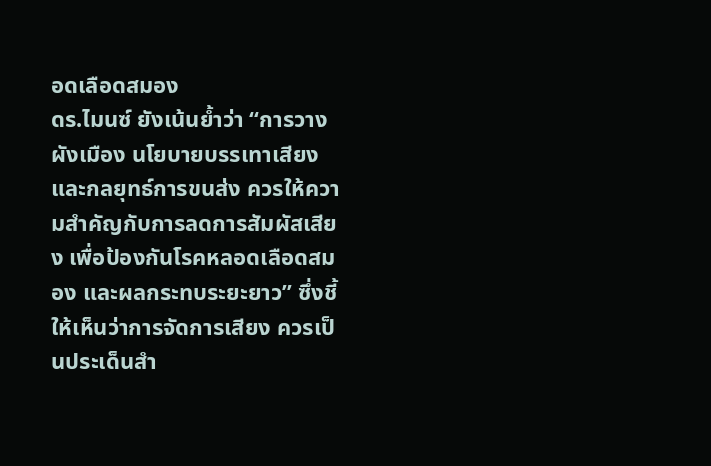อดเลือดสมอง
ดร.ไมนซ์ ยังเน้นย้ำว่า “การวางผังเมือง นโยบายบรรเทาเสียง และกลยุทธ์การขนส่ง ควรให้ความสำคัญกับการลดการสัมผัสเสียง เพื่อป้องกันโรคหลอดเลือดสมอง และผลกระทบระยะยาว” ซึ่งชี้ให้เห็นว่าการจัดการเสียง ควรเป็นประเด็นสำ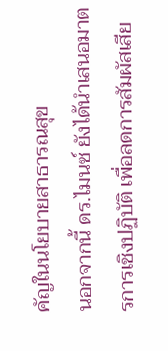คัญในนโยบายสาธารณสุข
นอกจากนี้ ดร.ไมนซ์ ยังได้นำเสนอมาตรการเชิงปฏิบัติ เพื่อลดการสัมผัสเสีย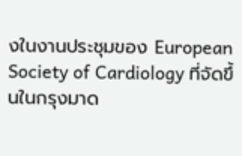งในงานประชุมของ European Society of Cardiology ที่จัดขึ้นในกรุงมาด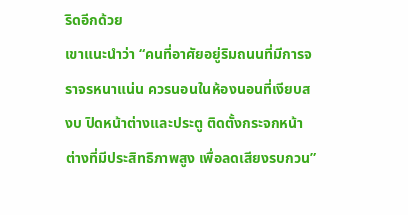ริดอีกด้วย
เขาแนะนำว่า “คนที่อาศัยอยู่ริมถนนที่มีการจราจรหนาแน่น ควรนอนในห้องนอนที่เงียบสงบ ปิดหน้าต่างและประตู ติดตั้งกระจกหน้าต่างที่มีประสิทธิภาพสูง เพื่อลดเสียงรบกวน”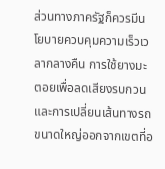ส่วนทางภาครัฐก็ควรมีนโยบายควบคุมความเร็วเวลากลางคืน การใช้ยางมะตอยเพื่อลดเสียงรบกวน และการเปลี่ยนเส้นทางรถขนาดใหญ่ออกจากเขตที่อ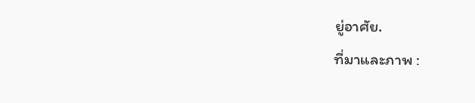ยู่อาศัย.
ที่มาและภาพ :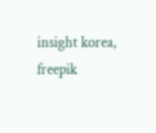insight korea, freepik